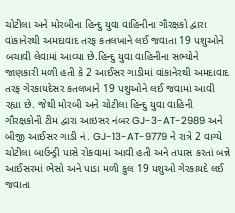ચોટીલા અને મોરબીના હિન્દુ યુવા વાહિનીના ગૌરક્ષકો દ્વારા વાંકાનેરથી અમદાવાદ તરફ કતલખાને લઈ જવાતા 19 પશુઓને બચાવી લેવામાં આવ્યા છે.હિન્દુ યુવા વાહિનીના સભ્યોને જાણકારી મળી હતી કે 2 આઈસર ગાડીમાં વાંકાનેરથી અમદાવાદ તરફ ગેરકાયદેસર કતલખાને 19 પશુઓને લઈ જવામાં આવી રહ્યા છે. જેથી મોરબી અને ચોટીલા હિન્દુ યુવા વાહિની ગૌરક્ષકોની ટીમ દ્વારા આઇસર નંબર GJ-3-AT-2989 અને બીજી આઈસર ગાડી નં. GJ-13-AT-9779 ને રાત્રે 2 વાગ્યે ચોટીલા બાઉન્ડ્રી પાસે રોકવામાં આવી હતી અને તપાસ કરતાં બન્ને આઈસરમાં ભેસો અને પાડા મળી કુલ 19 પશુઓ ગેરકાયદે લઈ જવાતા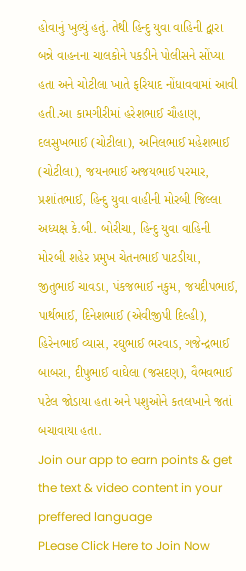હોવાનું ખુલ્યું હતું. તેથી હિન્દુ યુવા વાહિની દ્વારા બન્ને વાહનના ચાલકોને પકડીને પોલીસને સોંપ્યા હતા અને ચોટીલા ખાતે ફરિયાદ નોંધાવવામાં આવી હતી.આ કામગીરીમાં હરેશભાઈ ચૌહાણ, દલસુખભાઈ (ચોટીલા), અનિલભાઈ મહેશભાઈ (ચોટીલા), જયનભાઈ અજયભાઈ પરમાર, પ્રશાંતભાઈ, હિન્દુ યુવા વાહીની મોરબી જિલ્લા અધ્યક્ષ કે.બી. બોરીચા, હિન્દુ યુવા વાહિની મોરબી શહેર પ્રમુખ ચેતનભાઈ પાટડીયા, જીતુભાઈ ચાવડા, પંકજભાઈ નકુમ, જયદીપભાઈ, પાર્થભાઈ, દિનેશભાઈ (એવીજીપી દિલ્હી), હિરેનભાઈ વ્યાસ, રઘુભાઈ ભરવાડ, ગજેન્દ્રભાઈ બાબરા, દીપુભાઈ વાઘેલા (જસદણ), વૈભવભાઈ પટેલ જોડાયા હતા અને પશુઓને કતલખાને જતાં બચાવાયા હતા.
Join our app to earn points & get the text & video content in your preffered language
PLease Click Here to Join Now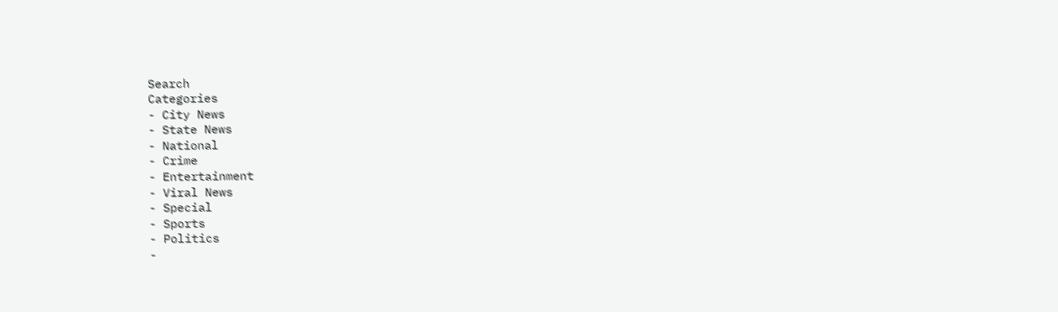Search
Categories
- City News
- State News
- National
- Crime
- Entertainment
- Viral News
- Special
- Sports
- Politics
-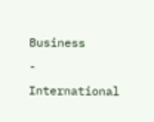Business
- International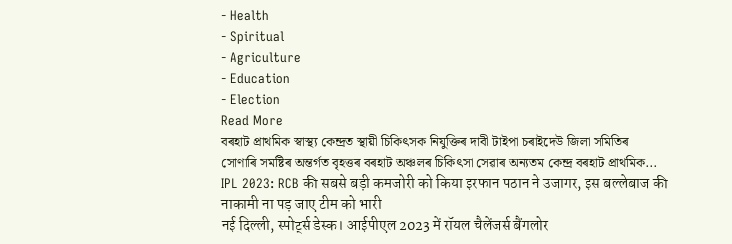- Health
- Spiritual
- Agriculture
- Education
- Election
Read More
বৰহাট প্ৰাথমিক স্বাস্থ্য কেন্দ্ৰত স্থায়ী চিকিৎসক নিযুক্তিৰ দাবী টাইপা চৰাইদেউ জিলা সমিতিৰ
সোণাৰি সমষ্টিৰ অন্তৰ্গত বৃহত্তৰ বৰহাট অঞ্চলৰ চিকিৎসা সেৱাৰ অন্যতম কেন্দ্ৰ বৰহাট প্ৰাথমিক...
IPL 2023: RCB की सबसे बड़ी कमजोरी को किया इरफान पठान ने उजागर, इस बल्लेबाज की नाकामी ना पड़ जाए टीम को भारी
नई दिल्ली, स्पोर्ट्स डेस्क। आईपीएल 2023 में रॉयल चैलेंजर्स बैंगलोर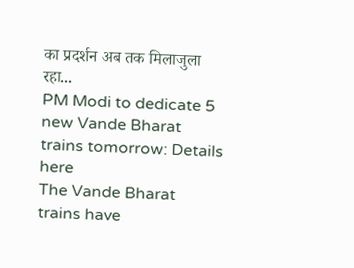का प्रदर्शन अब तक मिलाजुला रहा...
PM Modi to dedicate 5 new Vande Bharat trains tomorrow: Details here
The Vande Bharat trains have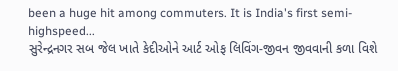been a huge hit among commuters. It is India's first semi-highspeed...
સુરેન્દ્રનગર સબ જેલ ખાતે કેદીઓને આર્ટ ઓફ લિવિંગ-જીવન જીવવાની કળા વિશે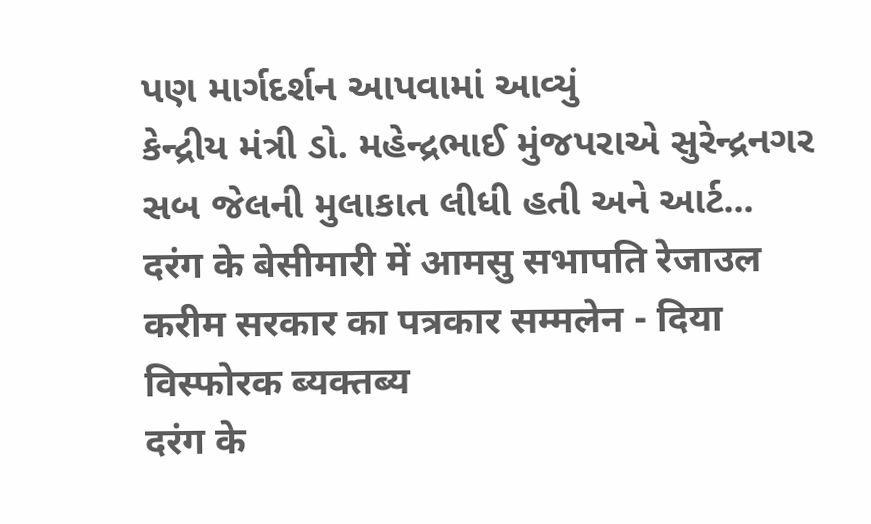પણ માર્ગદર્શન આપવામાં આવ્યું
કેન્દ્રીય મંત્રી ડો. મહેન્દ્રભાઈ મુંજપરાએ સુરેન્દ્રનગર સબ જેલની મુલાકાત લીધી હતી અને આર્ટ...
दरंग के बेसीमारी में आमसु सभापति रेजाउल करीम सरकार का पत्रकार सम्मलेन - दिया विस्फोरक ब्यक्तब्य
दरंग के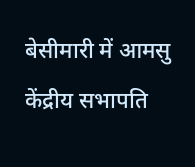बेसीमारी में आमसु केंद्रीय सभापति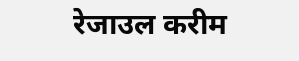रेजाउल करीम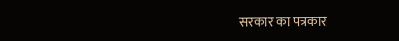सरकार का पत्रकार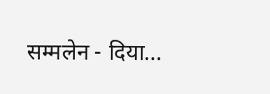सम्मलेन - दिया...